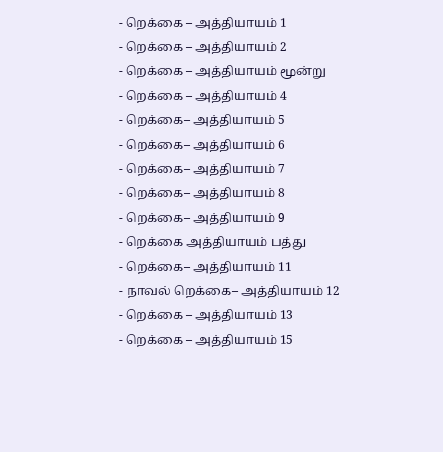- றெக்கை – அத்தியாயம் 1
- றெக்கை – அத்தியாயம் 2
- றெக்கை – அத்தியாயம் மூன்று
- றெக்கை – அத்தியாயம் 4
- றெக்கை– அத்தியாயம் 5
- றெக்கை– அத்தியாயம் 6
- றெக்கை– அத்தியாயம் 7
- றெக்கை– அத்தியாயம் 8
- றெக்கை– அத்தியாயம் 9
- றெக்கை அத்தியாயம் பத்து
- றெக்கை– அத்தியாயம் 11
- நாவல் றெக்கை– அத்தியாயம் 12
- றெக்கை – அத்தியாயம் 13
- றெக்கை – அத்தியாயம் 15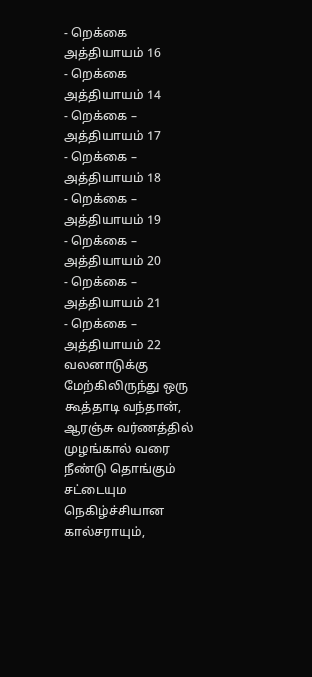- றெக்கை அத்தியாயம் 16
- றெக்கை அத்தியாயம் 14
- றெக்கை – அத்தியாயம் 17
- றெக்கை – அத்தியாயம் 18
- றெக்கை – அத்தியாயம் 19
- றெக்கை – அத்தியாயம் 20
- றெக்கை – அத்தியாயம் 21
- றெக்கை – அத்தியாயம் 22
வலனாடுக்கு மேற்கிலிருந்து ஒரு கூத்தாடி வந்தான், ஆரஞ்சு வர்ணத்தில் முழங்கால் வரை நீண்டு தொங்கும் சட்டையும நெகிழ்ச்சியான கால்சராயும்,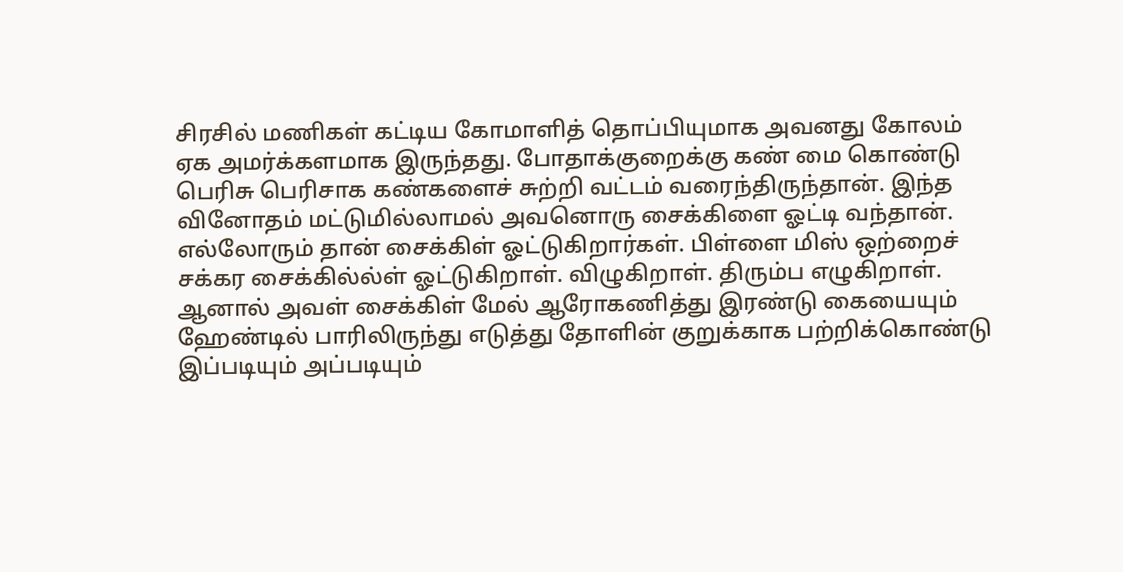சிரசில் மணிகள் கட்டிய கோமாளித் தொப்பியுமாக அவனது கோலம் ஏக அமர்க்களமாக இருந்தது. போதாக்குறைக்கு கண் மை கொண்டு பெரிசு பெரிசாக கண்களைச் சுற்றி வட்டம் வரைந்திருந்தான். இந்த வினோதம் மட்டுமில்லாமல் அவனொரு சைக்கிளை ஓட்டி வந்தான்.
எல்லோரும் தான் சைக்கிள் ஓட்டுகிறார்கள். பிள்ளை மிஸ் ஒற்றைச் சக்கர சைக்கில்ல்ள் ஓட்டுகிறாள். விழுகிறாள். திரும்ப எழுகிறாள். ஆனால் அவள் சைக்கிள் மேல் ஆரோகணித்து இரண்டு கையையும் ஹேண்டில் பாரிலிருந்து எடுத்து தோளின் குறுக்காக பற்றிக்கொண்டு இப்படியும் அப்படியும்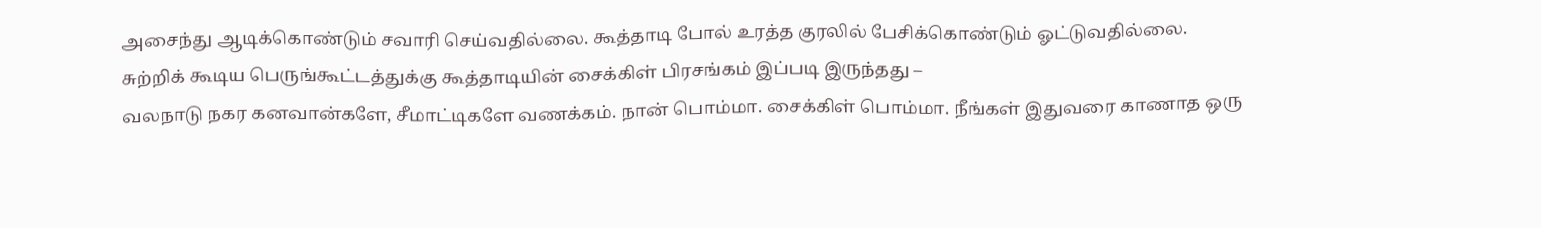அசைந்து ஆடிக்கொண்டும் சவாரி செய்வதில்லை. கூத்தாடி போல் உரத்த குரலில் பேசிக்கொண்டும் ஓட்டுவதில்லை.
சுற்றிக் கூடிய பெருங்கூட்டத்துக்கு கூத்தாடியின் சைக்கிள் பிரசங்கம் இப்படி இருந்தது –
வலநாடு நகர கனவான்களே, சீமாட்டிகளே வணக்கம். நான் பொம்மா. சைக்கிள் பொம்மா. நீங்கள் இதுவரை காணாத ஒரு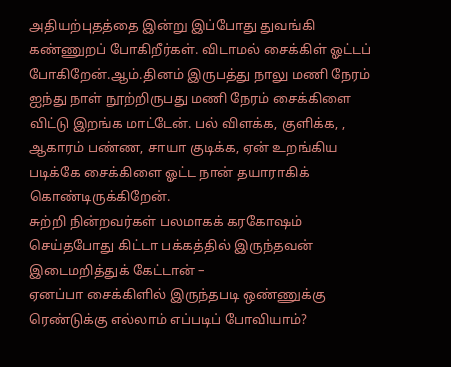அதியற்புதத்தை இன்று இப்போது துவங்கி கண்ணுறப் போகிறீர்கள். விடாமல் சைக்கிள் ஓட்டப் போகிறேன்.ஆம்.தினம் இருபத்து நாலு மணி நேரம் ஐந்து நாள் நூற்றிருபது மணி நேரம் சைக்கிளை விட்டு இறங்க மாட்டேன். பல் விளக்க, குளிக்க, , ஆகாரம் பண்ண, சாயா குடிக்க, ஏன் உறங்கிய படிக்கே சைக்கிளை ஓட்ட நான் தயாராகிக் கொண்டிருக்கிறேன்.
சுற்றி நின்றவர்கள் பலமாகக் கரகோஷம் செய்தபோது கிட்டா பக்கத்தில் இருந்தவன் இடைமறித்துக் கேட்டான் –
ஏனப்பா சைக்கிளில் இருந்தபடி ஒண்ணுக்கு ரெண்டுக்கு எல்லாம் எப்படிப் போவியாம்?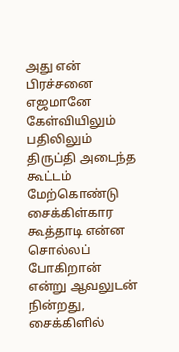அது என் பிரச்சனை எஜமானே
கேள்வியிலும் பதிலிலும் திருப்தி அடைந்த கூட்டம் மேற்கொண்டு சைக்கிள்கார கூத்தாடி என்ன சொல்லப் போகிறான் என்று ஆவலுடன் நின்றது, சைக்கிளில்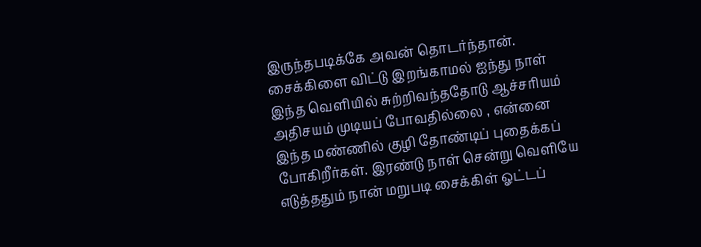இருந்தபடிக்கே அவன் தொடர்ந்தான்.
சைக்கிளை விட்டு இறங்காமல் ஐந்து நாள் இந்த வெளியில் சுற்றிவந்ததோடு ஆச்சரியம் அதிசயம் முடியப் போவதில்லை , என்னை இந்த மண்ணில் குழி தோண்டிப் புதைக்கப் போகிறீர்கள். இரண்டு நாள் சென்று வெளியே எடுத்ததும் நான் மறுபடி சைக்கிள் ஓட்டப்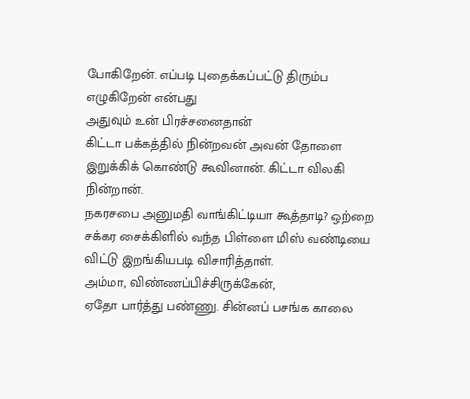போகிறேன். எப்படி புதைக்கப்பட்டு திரும்ப எழுகிறேன் என்பது
அதுவும் உன் பிரச்சனைதான்
கிட்டா பக்கத்தில் நின்றவன் அவன் தோளை இறுக்கிக் கொண்டு கூவினான். கிட்டா விலகி நின்றான்.
நகரசபை அனுமதி வாங்கிட்டியா கூத்தாடி? ஒற்றை சக்கர சைக்கிளில் வந்த பிள்ளை மிஸ் வண்டியை விட்டு இறங்கியபடி விசாரித்தாள்.
அம்மா, விண்ணப்பிச்சிருக்கேன்,
ஏதோ பார்த்து பண்ணு. சின்னப் பசங்க காலை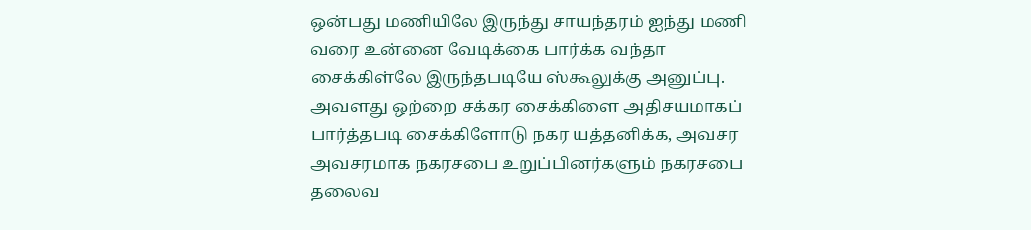ஒன்பது மணியிலே இருந்து சாயந்தரம் ஐந்து மணி வரை உன்னை வேடிக்கை பார்க்க வந்தா சைக்கிள்லே இருந்தபடியே ஸ்கூலுக்கு அனுப்பு.
அவளது ஒற்றை சக்கர சைக்கிளை அதிசயமாகப் பார்த்தபடி சைக்கிளோடு நகர யத்தனிக்க, அவசர அவசரமாக நகரசபை உறுப்பினர்களும் நகரசபை தலைவ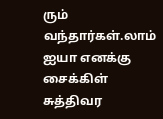ரும் வந்தார்கள்.லாம்
ஐயா எனக்கு சைக்கிள் சுத்திவர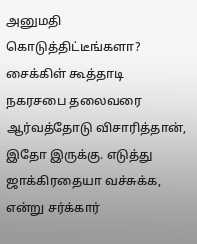அனுமதி கொடுத்திட்டீங்களா? சைக்கிள் கூத்தாடி நகரசபை தலைவரை ஆர்வத்தோடு விசாரித்தான்,
இதோ இருக்கு. எடுத்து ஜாக்கிரதையா வச்சுக்க, என்று சர்க்கார்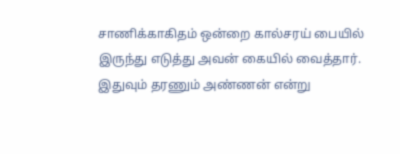சாணிக்காகிதம் ஒன்றை கால்சரய் பையில் இருந்து எடுத்து அவன் கையில் வைத்தார். இதுவும் தரணும் அண்ணன் என்று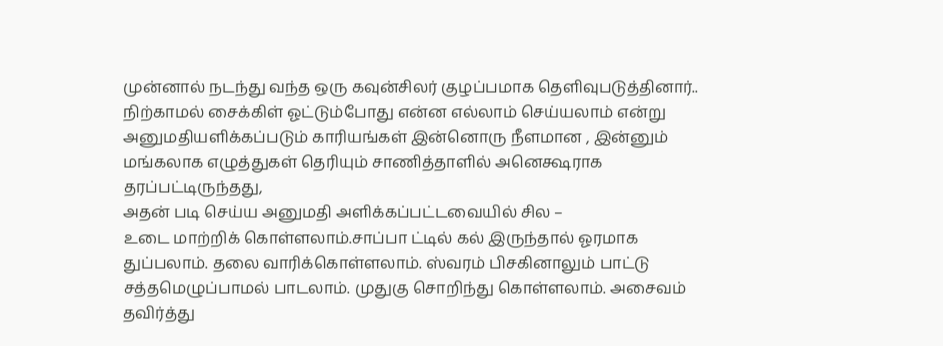முன்னால் நடந்து வந்த ஒரு கவுன்சிலர் குழப்பமாக தெளிவுபடுத்தினார்..
நிற்காமல் சைக்கிள் ஓட்டும்போது என்ன எல்லாம் செய்யலாம் என்று அனுமதியளிக்கப்படும் காரியங்கள் இன்னொரு நீளமான , இன்னும் மங்கலாக எழுத்துகள் தெரியும் சாணித்தாளில் அனெக்ஷராக தரப்பட்டிருந்தது,
அதன் படி செய்ய அனுமதி அளிக்கப்பட்டவையில் சில –
உடை மாற்றிக் கொள்ளலாம்.சாப்பா ட்டில் கல் இருந்தால் ஓரமாக துப்பலாம். தலை வாரிக்கொள்ளலாம். ஸ்வரம் பிசகினாலும் பாட்டு சத்தமெழுப்பாமல் பாடலாம். முதுகு சொறிந்து கொள்ளலாம். அசைவம் தவிர்த்து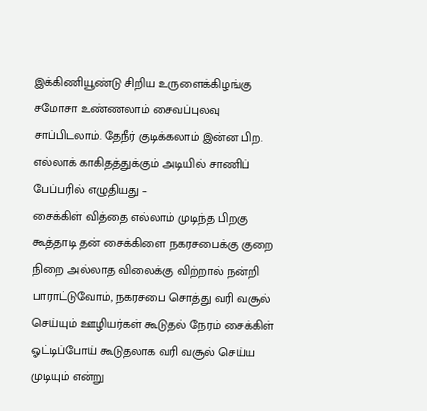இக்கிணியூண்டு சிறிய உருளைக்கிழங்கு சமோசா உண்ணலாம் சைவப்புலவு சாப்பிடலாம். தேநீர் குடிக்கலாம் இன்ன பிற.
எல்லாக் காகிதத்துக்கும் அடியில் சாணிப் பேப்பரில் எழுதியது –
சைக்கிள் வித்தை எல்லாம் முடிந்த பிறகு கூத்தாடி தன் சைக்கிளை நகரசபைக்கு குறை நிறை அல்லாத விலைக்கு விற்றால் நன்றி பாராட்டுவோம், நகரசபை சொத்து வரி வசூல் செய்யும் ஊழியர்கள் கூடுதல் நேரம் சைக்கிள் ஓட்டிப்போய் கூடுதலாக வரி வசூல் செய்ய முடியும் என்று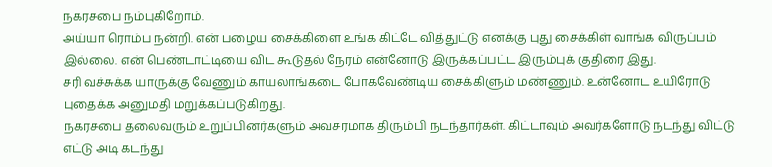நகரசபை நம்புகிறோம்.
அய்யா ரொம்ப நன்றி. என் பழைய சைக்கிளை உங்க கிட்டே வித்துட்டு எனக்கு புது சைக்கிள் வாங்க விருப்பம் இல்லை. என் பெண்டாட்டியை விட கூடுதல் நேரம் என்னோடு இருக்கப்பட்ட இரும்புக் குதிரை இது.
சரி வச்சுக்க யாருக்கு வேணும் காயலாங்கடை போகவேண்டிய சைக்கிளும் மண்ணும். உன்னோட உயிரோடு புதைக்க அனுமதி மறுக்கப்படுகிறது.
நகரசபை தலைவரும் உறுப்பினர்களும் அவசரமாக திரும்பி நடந்தார்கள். கிட்டாவும் அவர்களோடு நடந்து விட்டு எட்டு அடி கடந்து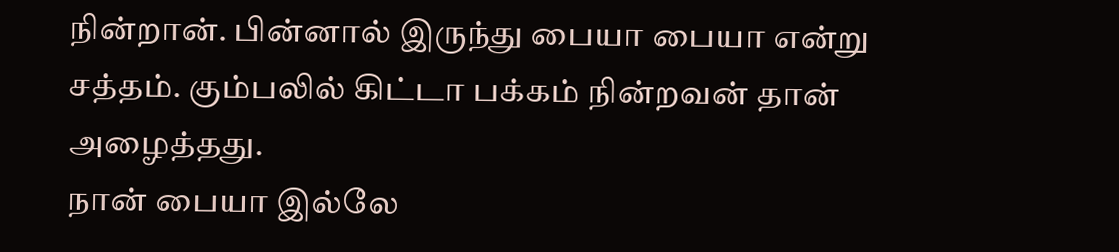நின்றான். பின்னால் இருந்து பையா பையா என்று சத்தம். கும்பலில் கிட்டா பக்கம் நின்றவன் தான் அழைத்தது.
நான் பையா இல்லே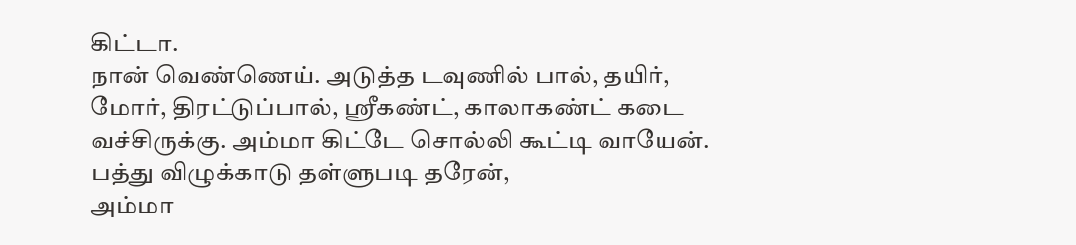கிட்டா.
நான் வெண்ணெய். அடுத்த டவுணில் பால், தயிர், மோர், திரட்டுப்பால், ஸ்ரீகண்ட், காலாகண்ட் கடை வச்சிருக்கு. அம்மா கிட்டே சொல்லி கூட்டி வாயேன். பத்து விழுக்காடு தள்ளுபடி தரேன்,
அம்மா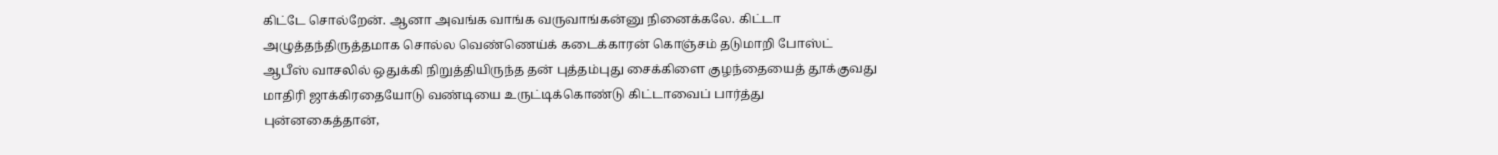கிட்டே சொல்றேன். ஆனா அவங்க வாங்க வருவாங்கன்னு நினைக்கலே. கிட்டா அழுத்தந்திருத்தமாக சொல்ல வெண்ணெய்க் கடைக்காரன் கொஞ்சம் தடுமாறி போஸ்ட் ஆபீஸ் வாசலில் ஒதுக்கி நிறுத்தியிருந்த தன் புத்தம்புது சைக்கிளை குழந்தையைத் தூக்குவது மாதிரி ஜாக்கிரதையோடு வண்டியை உருட்டிக்கொண்டு கிட்டாவைப் பார்த்து புன்னகைத்தான்,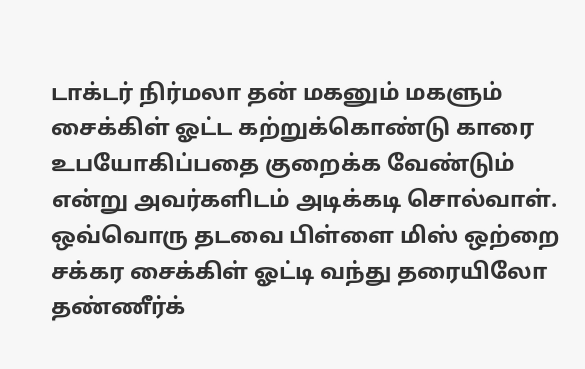டாக்டர் நிர்மலா தன் மகனும் மகளும் சைக்கிள் ஓட்ட கற்றுக்கொண்டு காரை உபயோகிப்பதை குறைக்க வேண்டும் என்று அவர்களிடம் அடிக்கடி சொல்வாள். ஒவ்வொரு தடவை பிள்ளை மிஸ் ஒற்றை சக்கர சைக்கிள் ஓட்டி வந்து தரையிலோ தண்ணீர்க்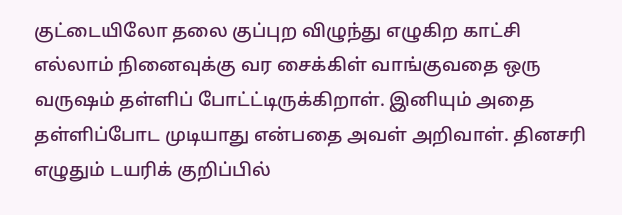குட்டையிலோ தலை குப்புற விழுந்து எழுகிற காட்சி எல்லாம் நினைவுக்கு வர சைக்கிள் வாங்குவதை ஒரு வருஷம் தள்ளிப் போட்ட்டிருக்கிறாள். இனியும் அதை தள்ளிப்போட முடியாது என்பதை அவள் அறிவாள். தினசரி எழுதும் டயரிக் குறிப்பில்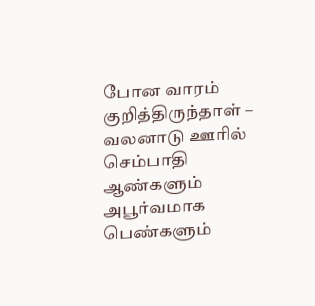போன வாரம் குறித்திருந்தாள் –
வலனாடு ஊரில் செம்பாதி ஆண்களும் அபூர்வமாக பெண்களும்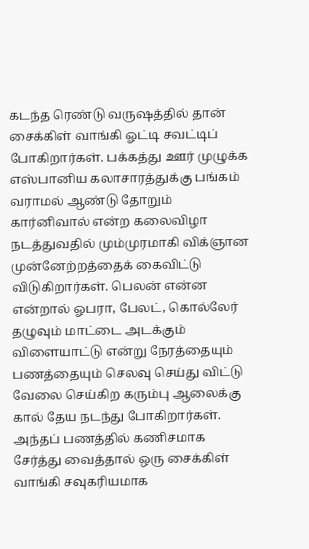கடந்த ரெண்டு வருஷத்தில் தான் சைக்கிள் வாங்கி ஓட்டி சவட்டிப் போகிறார்கள். பக்கத்து ஊர் முழுக்க எஸ்பானிய கலாசாரத்துக்கு பங்கம் வராமல் ஆண்டு தோறும் கார்னிவால் என்ற கலைவிழா நடத்துவதில் மும்முரமாகி விக்ஞான முன்னேற்றத்தைக் கைவிட்டு விடுகிறார்கள். பெலன் என்ன என்றால் ஓபரா, பேலட், கொல்லேர் தழுவும் மாட்டை அடக்கும் விளையாட்டு என்று நேரத்தையும் பணத்தையும் செலவு செய்து விட்டு வேலை செய்கிற கரும்பு ஆலைக்கு கால் தேய நடந்து போகிறார்கள். அந்தப் பணத்தில் கணிசமாக சேர்த்து வைத்தால் ஒரு சைக்கிள் வாங்கி சவுகரியமாக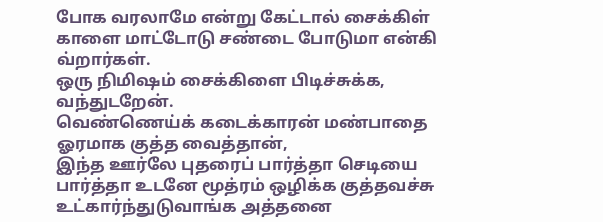போக வரலாமே என்று கேட்டால் சைக்கிள் காளை மாட்டோடு சண்டை போடுமா என்கி வ்றார்கள்.
ஒரு நிமிஷம் சைக்கிளை பிடிச்சுக்க, வந்துடறேன்.
வெண்ணெய்க் கடைக்காரன் மண்பாதை ஓரமாக குத்த வைத்தான்,
இந்த ஊர்லே புதரைப் பார்த்தா செடியை பார்த்தா உடனே மூத்ரம் ஒழிக்க குத்தவச்சு உட்கார்ந்துடுவாங்க அத்தனை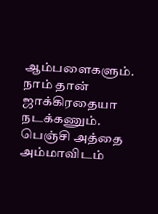ஆம்பளைகளும். நாம் தான் ஜாக்கிரதையா நடக்கணும்.
பெஞ்சி அத்தை அம்மாவிடம்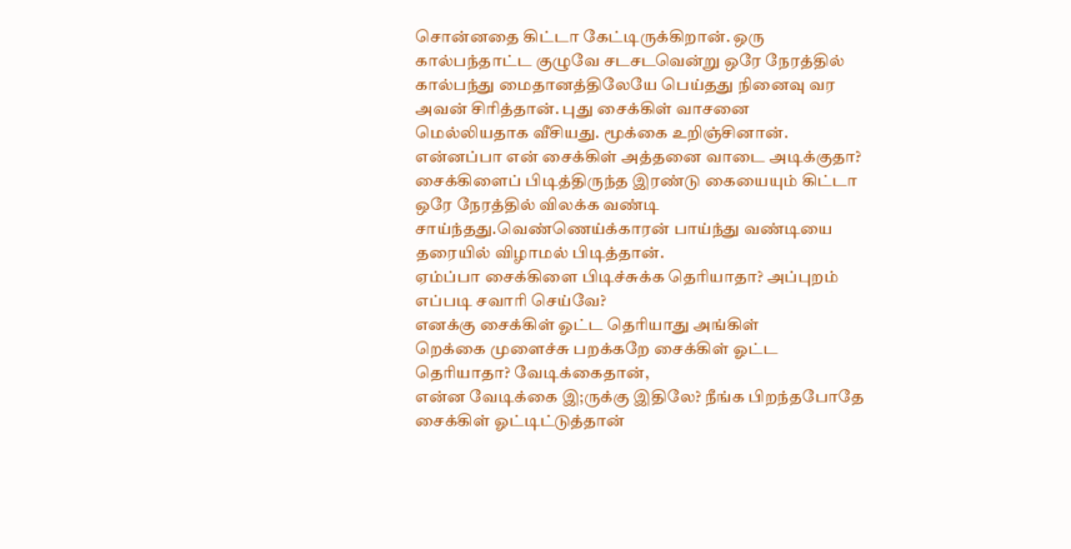சொன்னதை கிட்டா கேட்டிருக்கிறான். ஒரு கால்பந்தாட்ட குழுவே சடசடவென்று ஒரே நேரத்தில் கால்பந்து மைதானத்திலேயே பெய்தது நினைவு வர அவன் சிரித்தான். புது சைக்கிள் வாசனை மெல்லியதாக வீசியது. மூக்கை உறிஞ்சினான்.
என்னப்பா என் சைக்கிள் அத்தனை வாடை அடிக்குதா?
சைக்கிளைப் பிடித்திருந்த இரண்டு கையையும் கிட்டா ஒரே நேரத்தில் விலக்க வண்டி சாய்ந்தது.வெண்ணெய்க்காரன் பாய்ந்து வண்டியை தரையில் விழாமல் பிடித்தான்.
ஏம்ப்பா சைக்கிளை பிடிச்சுக்க தெரியாதா? அப்புறம் எப்படி சவாரி செய்வே?
எனக்கு சைக்கிள் ஓட்ட தெரியாது அங்கிள்
றெக்கை முளைச்சு பறக்கறே சைக்கிள் ஓட்ட தெரியாதா? வேடிக்கைதான்,
என்ன வேடிக்கை இ;ருக்கு இதிலே? நீங்க பிறந்தபோதே சைக்கிள் ஓட்டிட்டுத்தான்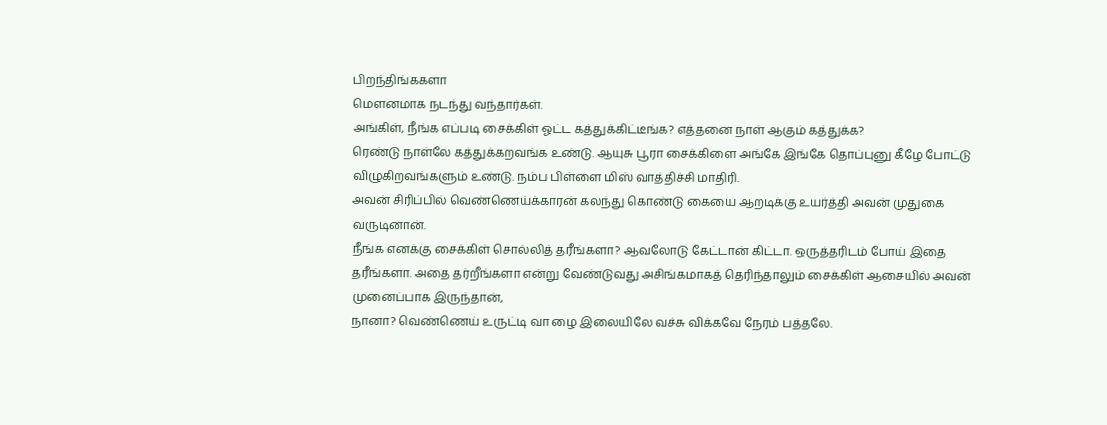பிறந்திங்ககளா
மௌனமாக நடந்து வந்தார்கள்.
அங்கிள், நீங்க எப்படி சைக்கிள் ஓட்ட கத்துக்கிட்டீங்க? எத்தனை நாள் ஆகும் கத்துக்க?
ரெண்டு நாள்லே கத்துக்கறவங்க உண்டு. ஆயுசு பூரா சைக்கிளை அங்கே இங்கே தொப்புனு கீழே போட்டு விழுகிறவங்களும் உண்டு. நம்ப பிள்ளை மிஸ் வாத்திச்சி மாதிரி.
அவன் சிரிப்பில் வெண்ணெய்க்காரன் கலந்து கொண்டு கையை ஆறடிக்கு உயர்த்தி அவன் முதுகை வருடினான்.
நீங்க எனக்கு சைக்கிள் சொல்லித் தரீங்களா? ஆவலோடு கேட்டான் கிட்டா. ஒருத்தரிடம் போய் இதை தரீங்களா. அதை தர்றீங்களா என்று வேண்டுவது அசிங்கமாகத் தெரிந்தாலும் சைக்கிள் ஆசையில் அவன் முனைப்பாக இருந்தான்,
நானா? வெண்ணெய் உருட்டி வா ழை இலையிலே வச்சு விக்கவே நேரம் பத்தலே.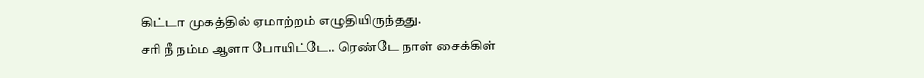கிட்டா முகத்தில் ஏமாற்றம் எழுதியிருந்தது.
சரி நீ நம்ம ஆளா போயிட்டே.. ரெண்டே நாள் சைக்கிள்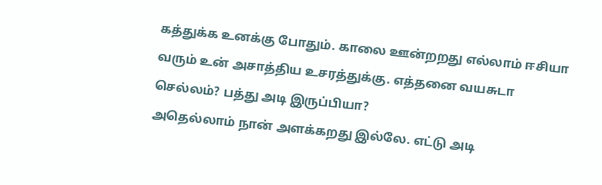கத்துக்க உனக்கு போதும். காலை ஊன்றறது எல்லாம் ஈசியா வரும் உன் அசாத்திய உசரத்துக்கு. எத்தனை வயசுடா செல்லம்? பத்து அடி இருப்பியா?
அதெல்லாம் நான் அளக்கறது இல்லே. எட்டு அடி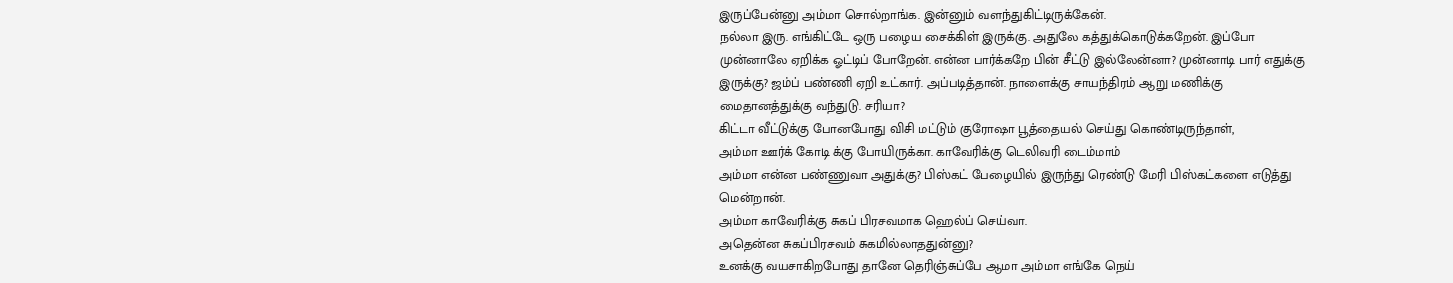இருப்பேன்னு அம்மா சொல்றாங்க. இன்னும் வளந்துகிட்டிருக்கேன்.
நல்லா இரு. எங்கிட்டே ஒரு பழைய சைக்கிள் இருக்கு. அதுலே கத்துக்கொடுக்கறேன். இப்போ முன்னாலே ஏறிக்க ஓட்டிப் போறேன். என்ன பார்க்கறே பின் சீட்டு இல்லேன்னா? முன்னாடி பார் எதுக்கு இருக்கு? ஜம்ப் பண்ணி ஏறி உட்கார். அப்படித்தான். நாளைக்கு சாயந்திரம் ஆறு மணிக்கு மைதானத்துக்கு வந்துடு. சரியா?
கிட்டா வீட்டுக்கு போனபோது விசி மட்டும் குரோஷா பூத்தையல் செய்து கொண்டிருந்தாள்,
அம்மா ஊர்க் கோடி க்கு போயிருக்கா. காவேரிக்கு டெலிவரி டைம்மாம்
அம்மா என்ன பண்ணுவா அதுக்கு? பிஸ்கட் பேழையில் இருந்து ரெண்டு மேரி பிஸ்கட்களை எடுத்து மென்றான்.
அம்மா காவேரிக்கு சுகப் பிரசவமாக ஹெல்ப் செய்வா.
அதென்ன சுகப்பிரசவம் சுகமில்லாததுன்னு?
உனக்கு வயசாகிறபோது தானே தெரிஞ்சுப்பே ஆமா அம்மா எங்கே நெய்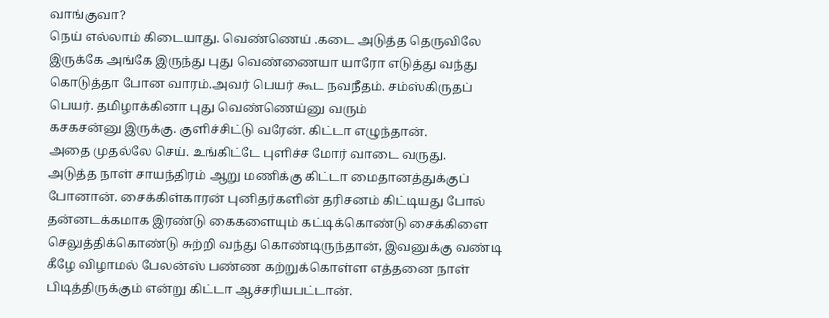வாங்குவா?
நெய் எல்லாம் கிடையாது. வெண்ணெய் .கடை அடுத்த தெருவிலே இருக்கே அங்கே இருந்து புது வெண்ணையா யாரோ எடுத்து வந்து கொடுத்தா போன வாரம்.அவர் பெயர் கூட நவநீதம். சம்ஸ்கிருதப் பெயர். தமிழாக்கினா புது வெண்ணெய்னு வரும்
கசகசன்னு இருக்கு. குளிச்சிட்டு வரேன். கிட்டா எழுந்தான்.
அதை முதல்லே செய். உங்கிட்டே புளிச்ச மோர் வாடை வருது.
அடுத்த நாள் சாயந்திரம் ஆறு மணிக்கு கிட்டா மைதானத்துக்குப் போனான். சைக்கிள்காரன் புனிதர்களின் தரிசனம் கிட்டியது போல் தன்னடக்கமாக இரண்டு கைகளையும் கட்டிக்கொண்டு சைக்கிளை செலுத்திக்கொண்டு சுற்றி வந்து கொண்டிருந்தான், இவனுக்கு வண்டி கீழே விழாமல் பேலன்ஸ் பண்ண கற்றுக்கொள்ள எத்தனை நாள் பிடித்திருக்கும் என்று கிட்டா ஆச்சரியபட்டான்.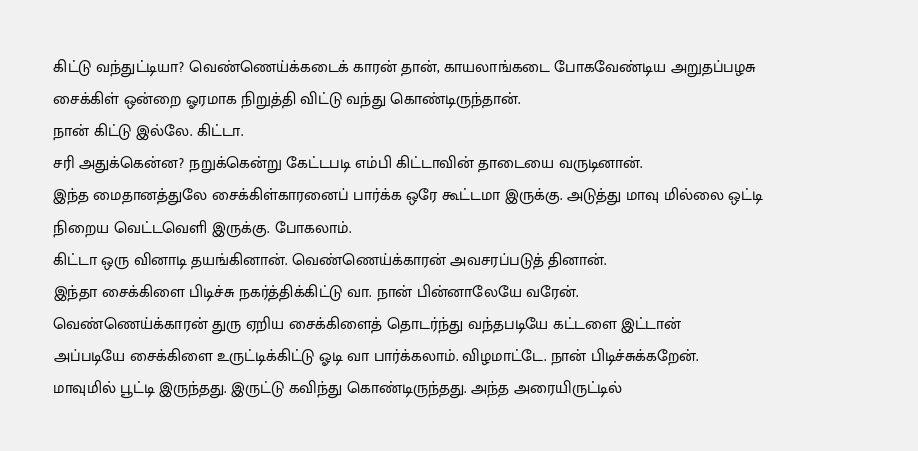கிட்டு வந்துட்டியா? வெண்ணெய்க்கடைக் காரன் தான், காயலாங்கடை போகவேண்டிய அறுதப்பழசு சைக்கிள் ஒன்றை ஓரமாக நிறுத்தி விட்டு வந்து கொண்டிருந்தான்.
நான் கிட்டு இல்லே. கிட்டா.
சரி அதுக்கென்ன? நறுக்கென்று கேட்டபடி எம்பி கிட்டாவின் தாடையை வருடினான்.
இந்த மைதானத்துலே சைக்கிள்காரனைப் பார்க்க ஒரே கூட்டமா இருக்கு. அடுத்து மாவு மில்லை ஒட்டி நிறைய வெட்டவெளி இருக்கு. போகலாம்.
கிட்டா ஒரு வினாடி தயங்கினான். வெண்ணெய்க்காரன் அவசரப்படுத் தினான்.
இந்தா சைக்கிளை பிடிச்சு நகர்த்திக்கிட்டு வா. நான் பின்னாலேயே வரேன்.
வெண்ணெய்க்காரன் துரு ஏறிய சைக்கிளைத் தொடர்ந்து வந்தபடியே கட்டளை இட்டான்
அப்படியே சைக்கிளை உருட்டிக்கிட்டு ஓடி வா பார்க்கலாம். விழமாட்டே. நான் பிடிச்சுக்கறேன்.
மாவுமில் பூட்டி இருந்தது. இருட்டு கவிந்து கொண்டிருந்தது. அந்த அரையிருட்டில்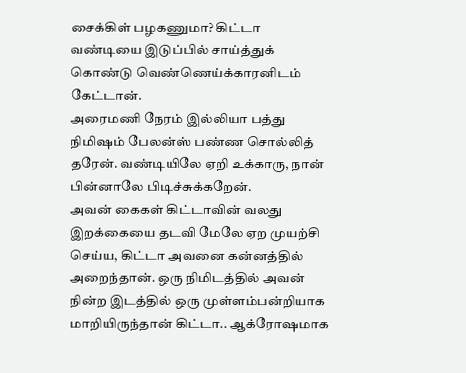சைக்கிள் பழகணுமா? கிட்டா வண்டியை இடுப்பில் சாய்த்துக் கொண்டு வெண்ணெய்க்காரனிடம் கேட்டான்.
அரைமணி நேரம் இல்லியா பத்து நிமிஷம் பேலன்ஸ் பண்ண சொல்லித் தரேன். வண்டியிலே ஏறி உக்காரு, நான் பின்னாலே பிடிச்சுக்கறேன்.
அவன் கைகள் கிட்டாவின் வலது இறக்கையை தடவி மேலே ஏற முயற்சி செய்ய, கிட்டா அவனை கன்னத்தில் அறைந்தான். ஒரு நிமிடத்தில் அவன் நின்ற இடத்தில் ஒரு முள்ளம்பன்றியாக மாறியிருந்தான் கிட்டா.. ஆக்ரோஷமாக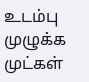உடம்பு முழுக்க முட்கள்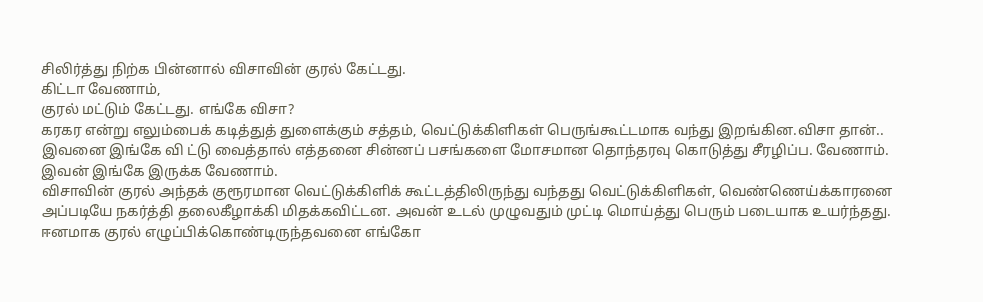சிலிர்த்து நிற்க பின்னால் விசாவின் குரல் கேட்டது.
கிட்டா வேணாம்,
குரல் மட்டும் கேட்டது. எங்கே விசா?
கரகர என்று எலும்பைக் கடித்துத் துளைக்கும் சத்தம், வெட்டுக்கிளிகள் பெருங்கூட்டமாக வந்து இறங்கின.விசா தான்..
இவனை இங்கே வி ட்டு வைத்தால் எத்தனை சின்னப் பசங்களை மோசமான தொந்தரவு கொடுத்து சீரழிப்ப. வேணாம். இவன் இங்கே இருக்க வேணாம்.
விசாவின் குரல் அந்தக் குரூரமான வெட்டுக்கிளிக் கூட்டத்திலிருந்து வந்தது வெட்டுக்கிளிகள், வெண்ணெய்க்காரனை அப்படியே நகர்த்தி தலைகீழாக்கி மிதக்கவிட்டன. அவன் உடல் முழுவதும் முட்டி மொய்த்து பெரும் படையாக உயர்ந்தது. ஈனமாக குரல் எழுப்பிக்கொண்டிருந்தவனை எங்கோ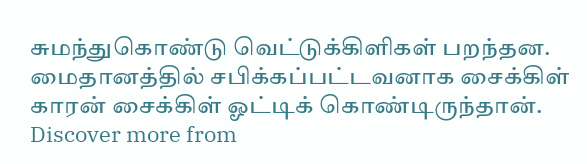சுமந்துகொண்டு வெட்டுக்கிளிகள் பறந்தன. மைதானத்தில் சபிக்கப்பட்டவனாக சைக்கிள் காரன் சைக்கிள் ஓட்டிக் கொண்டிருந்தான்.
Discover more from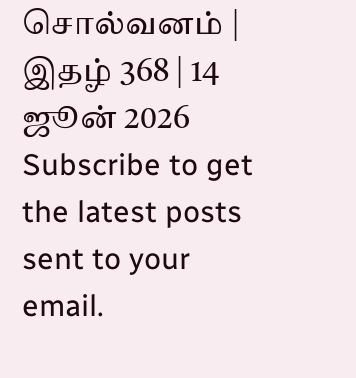சொல்வனம் | இதழ் 368 | 14 ஜூன் 2026
Subscribe to get the latest posts sent to your email.